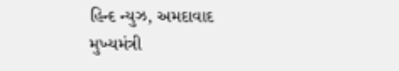હિન્દ ન્યુઝ, અમદાવાદ
મુખ્યમંત્રી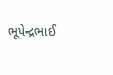ભૂપેન્દ્રભાઈ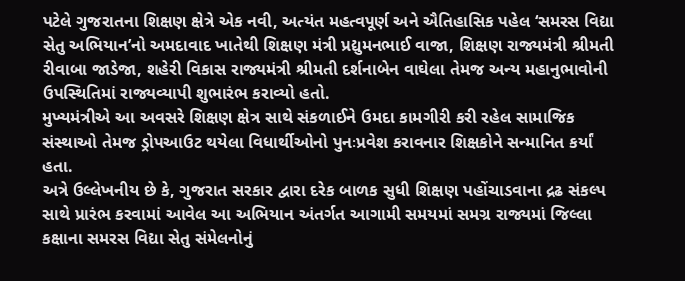પટેલે ગુજરાતના શિક્ષણ ક્ષેત્રે એક નવી, અત્યંત મહત્વપૂર્ણ અને ઐતિહાસિક પહેલ ‘સમરસ વિદ્યા સેતુ અભિયાન’નો અમદાવાદ ખાતેથી શિક્ષણ મંત્રી પ્રદ્યુમનભાઈ વાજા, શિક્ષણ રાજ્યમંત્રી શ્રીમતી રીવાબા જાડેજા, શહેરી વિકાસ રાજ્યમંત્રી શ્રીમતી દર્શનાબેન વાઘેલા તેમજ અન્ય મહાનુભાવોની ઉપસ્થિતિમાં રાજ્યવ્યાપી શુભારંભ કરાવ્યો હતો.
મુખ્યમંત્રીએ આ અવસરે શિક્ષણ ક્ષેત્ર સાથે સંકળાઈને ઉમદા કામગીરી કરી રહેલ સામાજિક સંસ્થાઓ તેમજ ડ્રોપઆઉટ થયેલા વિધાર્થીઓનો પુનઃપ્રવેશ કરાવનાર શિક્ષકોને સન્માનિત કર્યાં હતા.
અત્રે ઉલ્લેખનીય છે કે, ગુજરાત સરકાર દ્વારા દરેક બાળક સુધી શિક્ષણ પહોંચાડવાના દ્રઢ સંકલ્પ સાથે પ્રારંભ કરવામાં આવેલ આ અભિયાન અંતર્ગત આગામી સમયમાં સમગ્ર રાજ્યમાં જિલ્લા કક્ષાના સમરસ વિદ્યા સેતુ સંમેલનોનું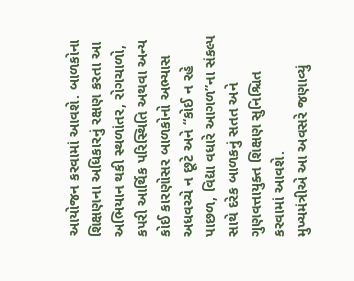આયોજન કરવામાં આવશે. બાળકોના શિક્ષણના અધિકારનું રક્ષણ કરતા આ અભિયાન થકી સ્થળાંતર, રોગચાળો, કપરી આર્થિક પરિસ્થિતિ અથવા અન્ય કોઈ કારણોસર બાળકોનો અભ્યાસ અધવચ્ચે ન છૂટે અને “કોઈ ન રહે પાછળ, વિદ્યા વધારે આગળ”ના સંકલ્પ સાથે દરેક બાળકનું સતત અને ગુણવત્તાયુક્ત શિક્ષણ સુનિશ્ચિત કરવામાં આવશે.
મુખ્યમંત્રીએ આ અવસરે જણાવ્યું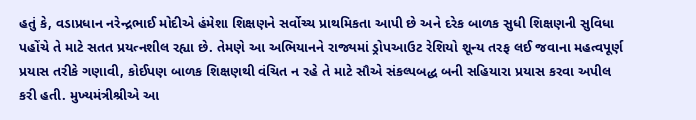હતું કે, વડાપ્રધાન નરેન્દ્રભાઈ મોદીએ હંમેશા શિક્ષણને સર્વોચ્ચ પ્રાથમિકતા આપી છે અને દરેક બાળક સુધી શિક્ષણની સુવિધા પહોંચે તે માટે સતત પ્રયત્નશીલ રહ્યા છે. તેમણે આ અભિયાનને રાજ્યમાં ડ્રોપઆઉટ રેશિયો શૂન્ય તરફ લઈ જવાના મહત્વપૂર્ણ પ્રયાસ તરીકે ગણાવી, કોઈપણ બાળક શિક્ષણથી વંચિત ન રહે તે માટે સૌએ સંકલ્પબદ્ધ બની સહિયારા પ્રયાસ કરવા અપીલ કરી હતી. મુખ્યમંત્રીશ્રીએ આ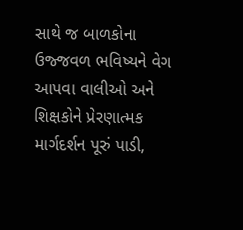સાથે જ બાળકોના ઉજ્જવળ ભવિષ્યને વેગ આપવા વાલીઓ અને શિક્ષકોને પ્રેરણાત્મક માર્ગદર્શન પૂરું પાડી,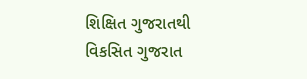શિક્ષિત ગુજરાતથી વિકસિત ગુજરાત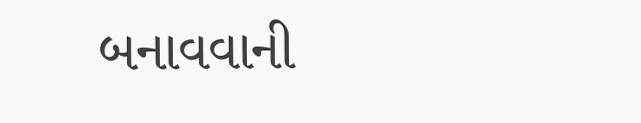બનાવવાની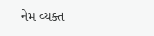નેમ વ્યક્ત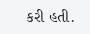કરી હતી.